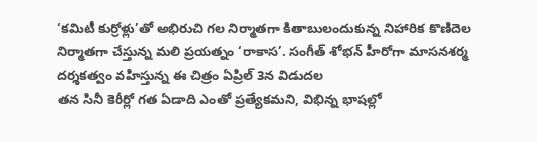‘కమిటీ కుర్రోళ్లు’తో అభిరుచి గల నిర్మాతగా కితాబులందుకున్న నిహారిక కొణిదెల నిర్మాతగా చేస్తున్న మలి ప్రయత్నం ‘రాకాస’. సంగీత్ శోభన్ హీరోగా మాసనశర్మ దర్శకత్వం వహిస్తున్న ఈ చిత్రం ఏప్రిల్ 3న విడుదల
తన సినీ కెరీర్లో గత ఏడాది ఎంతో ప్రత్యేకమని, విభిన్న భాషల్లో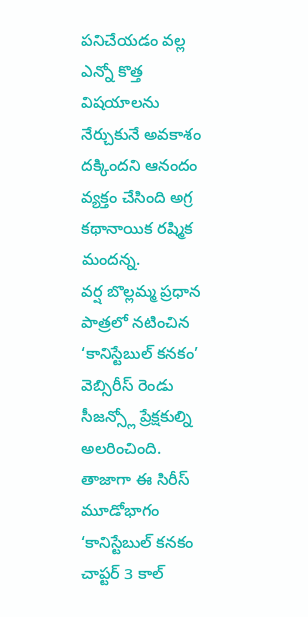పనిచేయడం వల్ల ఎన్నో కొత్త విషయాలను నేర్చుకునే అవకాశం దక్కిందని ఆనందం వ్యక్తం చేసింది అగ్ర కథానాయిక రష్మిక మందన్న.
వర్ష బొల్లమ్మ ప్రధాన పాత్రలో నటించిన ‘కానిస్టేబుల్ కనకం’ వెబ్సిరీస్ రెండు సీజన్స్లో ప్రేక్షకుల్ని అలరించింది. తాజాగా ఈ సిరీస్ మూడోభాగం ‘కానిస్టేబుల్ కనకం చాప్టర్ 3 కాల్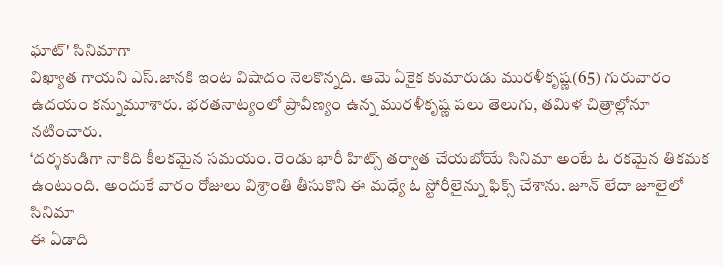ఘాట్' సినిమాగా
విఖ్యాత గాయని ఎస్.జానకి ఇంట విషాదం నెలకొన్నది. ఆమె ఏకైక కుమారుడు మురళీకృష్ణ(65) గురువారం ఉదయం కన్నుమూశారు. భరతనాట్యంలో ప్రావీణ్యం ఉన్న మురళీకృష్ణ పలు తెలుగు, తమిళ చిత్రాల్లోనూ నటించారు.
‘దర్శకుడిగా నాకిది కీలకమైన సమయం. రెండు భారీ హిట్స్ తర్వాత చేయబోయే సినిమా అంటే ఓ రకమైన తికమక ఉంటుంది. అందుకే వారం రోజులు విశ్రాంతి తీసుకొని ఈ మధ్యే ఓ స్టోరీలైన్ను ఫిక్స్ చేశాను. జూన్ లేదా జూలైలో సినిమా
ఈ ఏడాది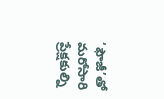‘ఫౌజీ’తో మరోసారి ప్రేక్షకుల్ని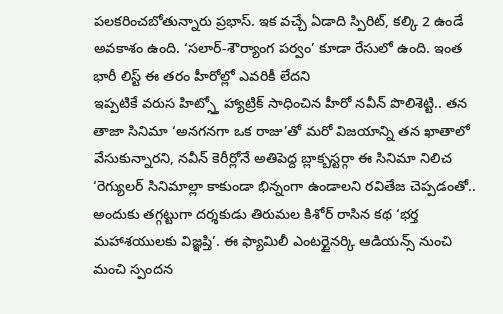పలకరించబోతున్నారు ప్రభాస్. ఇక వచ్చే ఏడాది స్పిరిట్, కల్కి 2 ఉండే అవకాశం ఉంది. ‘సలార్-శౌర్యాంగ పర్వం’ కూడా రేసులో ఉంది. ఇంత భారీ లిస్ట్ ఈ తరం హీరోల్లో ఎవరికీ లేదని
ఇప్పటికే వరుస హిట్స్తో హ్యాట్రిక్ సాధించిన హీరో నవీన్ పొలిశెట్టి.. తన తాజా సినిమా ‘అనగనగా ఒక రాజు’తో మరో విజయాన్ని తన ఖాతాలో వేసుకున్నారని, నవీన్ కెరీర్లోనే అతిపెద్ద బ్లాక్బస్టర్గా ఈ సినిమా నిలిచ
‘రెగ్యులర్ సినిమాల్లా కాకుండా భిన్నంగా ఉండాలని రవితేజ చెప్పడంతో.. అందుకు తగ్గట్టుగా దర్శకుడు తిరుమల కిశోర్ రాసిన కథ ‘భర్త మహాశయులకు విజ్ఞప్తి’. ఈ ఫ్యామిలీ ఎంటర్టైనర్కి ఆడియన్స్ నుంచి మంచి స్పందన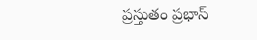ప్రస్తుతం ప్రభాస్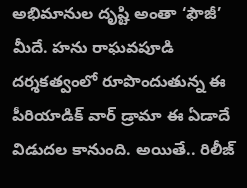అభిమానుల దృష్టి అంతా ‘ఫౌజీ’ మీదే. హను రాఘవపూడి దర్శకత్వంలో రూపొందుతున్న ఈ పీరియాడిక్ వార్ డ్రామా ఈ ఏడాదే విడుదల కానుంది. అయితే.. రిలీజ్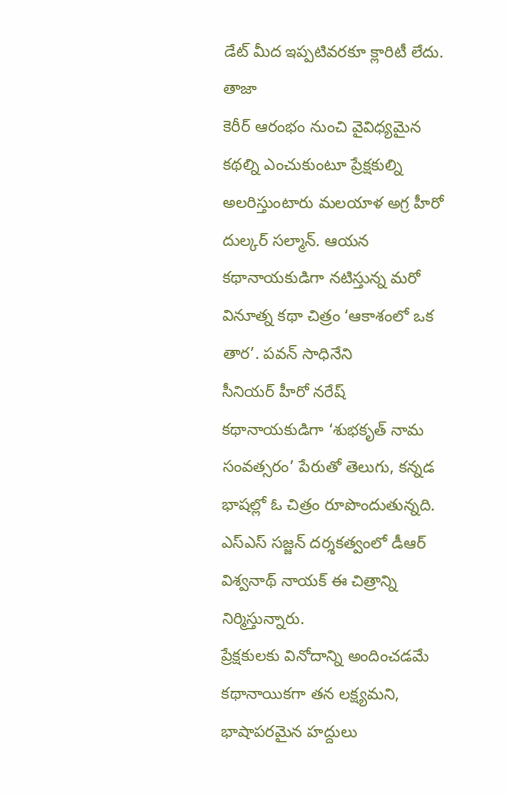డేట్ మీద ఇప్పటివరకూ క్లారిటీ లేదు. తాజా
కెరీర్ ఆరంభం నుంచి వైవిధ్యమైన కథల్ని ఎంచుకుంటూ ప్రేక్షకుల్ని అలరిస్తుంటారు మలయాళ అగ్ర హీరో దుల్కర్ సల్మాన్. ఆయన కథానాయకుడిగా నటిస్తున్న మరో వినూత్న కథా చిత్రం ‘ఆకాశంలో ఒక తార’. పవన్ సాధినేని
సీనియర్ హీరో నరేష్ కథానాయకుడిగా ‘శుభకృత్ నామ సంవత్సరం’ పేరుతో తెలుగు, కన్నడ భాషల్లో ఓ చిత్రం రూపొందుతున్నది. ఎస్ఎస్ సజ్జన్ దర్శకత్వంలో డీఆర్ విశ్వనాథ్ నాయక్ ఈ చిత్రాన్ని నిర్మిస్తున్నారు.
ప్రేక్షకులకు వినోదాన్ని అందించడమే కథానాయికగా తన లక్ష్యమని, భాషాపరమైన హద్దులు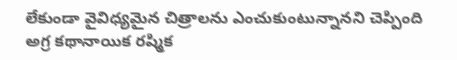లేకుండా వైవిధ్యమైన చిత్రాలను ఎంచుకుంటున్నానని చెప్పింది అగ్ర కథానాయిక రష్మిక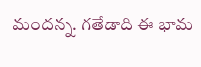మందన్న. గతేడాది ఈ భామ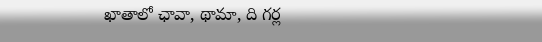ఖాతాలో ఛావా, థామా, ది గర్ల